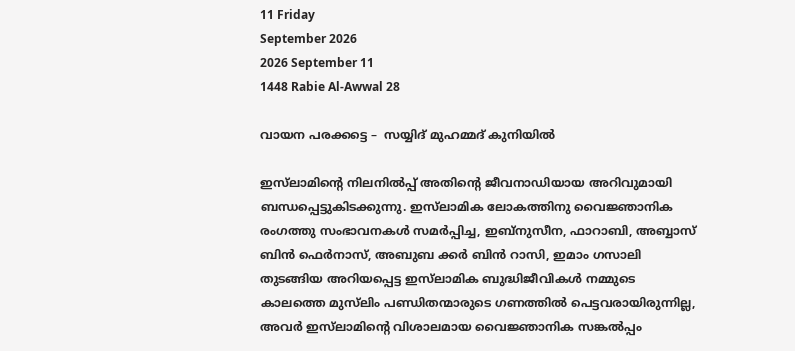11 Friday
September 2026
2026 September 11
1448 Rabie Al-Awwal 28

വായന പരക്കട്ടെ –  സയ്യിദ് മുഹമ്മദ് കുനിയില്‍

ഇസ്‌ലാമിന്റെ നിലനില്‍പ്പ് അതിന്റെ ജീവനാഡിയായ അറിവുമായി ബന്ധപ്പെട്ടുകിടക്കുന്നു. ഇസ്‌ലാമിക ലോകത്തിനു വൈജ്ഞാനിക രംഗത്തു സംഭാവനകള്‍ സമര്‍പ്പിച്ച, ഇബ്‌നുസീന, ഫാറാബി, അബ്ബാസ് ബിന്‍ ഫെര്‍നാസ്, അബുബ ക്കര്‍ ബിന്‍ റാസി, ഇമാം ഗസാലി തുടങ്ങിയ അറിയപ്പെട്ട ഇസ്‌ലാമിക ബുദ്ധിജീവികള്‍ നമ്മുടെ കാലത്തെ മുസ്‌ലിം പണ്ഡിതന്മാരുടെ ഗണത്തില്‍ പെട്ടവരായിരുന്നില്ല, അവര്‍ ഇസ്‌ലാമിന്റെ വിശാലമായ വൈജ്ഞാനിക സങ്കല്‍പ്പം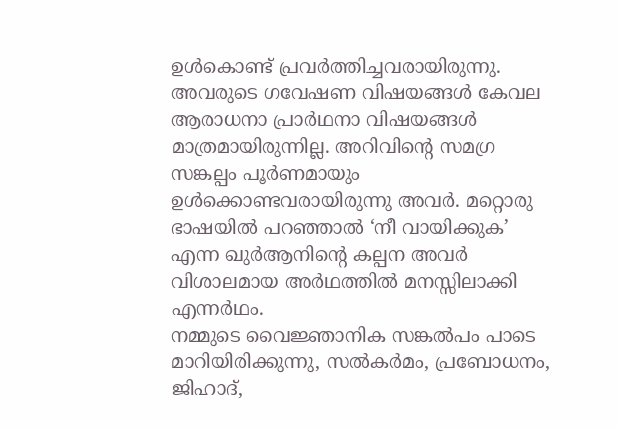ഉള്‍കൊണ്ട് പ്രവര്‍ത്തിച്ചവരായിരുന്നു. അവരുടെ ഗവേഷണ വിഷയങ്ങള്‍ കേവല ആരാധനാ പ്രാര്‍ഥനാ വിഷയങ്ങള്‍ മാത്രമായിരുന്നില്ല. അറിവിന്റെ സമഗ്ര സങ്കല്പം പൂര്‍ണമായും ഉള്‍ക്കൊണ്ടവരായിരുന്നു അവര്‍. മറ്റൊരു ഭാഷയില്‍ പറഞ്ഞാല്‍ ‘നീ വായിക്കുക’ എന്ന ഖുര്‍ആനിന്റെ കല്പന അവര്‍ വിശാലമായ അര്‍ഥത്തില്‍ മനസ്സിലാക്കി എന്നര്‍ഥം.
നമ്മുടെ വൈജ്ഞാനിക സങ്കല്‍പം പാടെ മാറിയിരിക്കുന്നു, സല്‍കര്‍മം, പ്രബോധനം, ജിഹാദ്,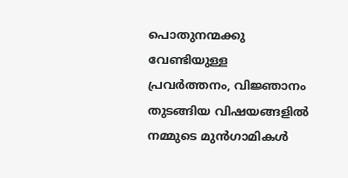പൊതുനന്മക്കു വേണ്ടിയുള്ള പ്രവര്‍ത്തനം, വിജ്ഞാനം തുടങ്ങിയ വിഷയങ്ങളില്‍ നമ്മുടെ മുന്‍ഗാമികള്‍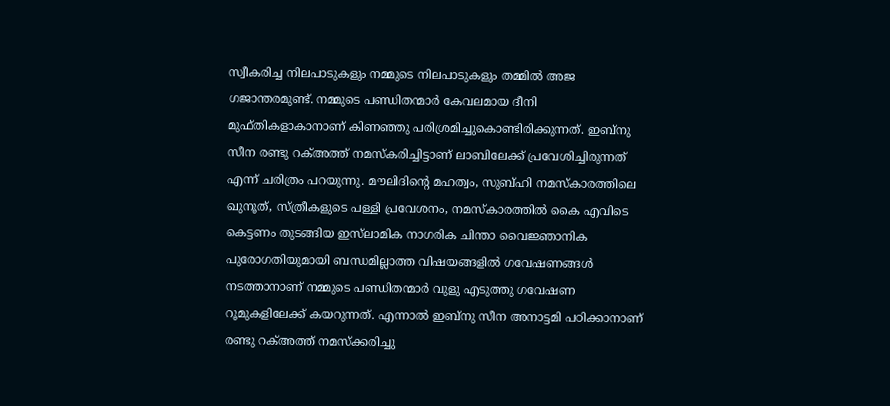സ്വീകരിച്ച നിലപാടുകളും നമ്മുടെ നിലപാടുകളും തമ്മില്‍ അജ ഗജാന്തരമുണ്ട്. നമ്മുടെ പണ്ഡിതന്മാര്‍ കേവലമായ ദീനി മുഫ്തികളാകാനാണ് കിണഞ്ഞു പരിശ്രമിച്ചുകൊണ്ടിരിക്കുന്നത്. ഇബ്‌നു സീന രണ്ടു റക്അത്ത് നമസ്‌കരിച്ചിട്ടാണ് ലാബിലേക്ക് പ്രവേശിച്ചിരുന്നത് എന്ന് ചരിത്രം പറയുന്നു. മൗലിദിന്റെ മഹത്വം, സുബ്ഹി നമസ്‌കാരത്തിലെ ഖുനൂത്, സ്ത്രീകളുടെ പള്ളി പ്രവേശനം, നമസ്‌കാരത്തില്‍ കൈ എവിടെ കെട്ടണം തുടങ്ങിയ ഇസ്‌ലാമിക നാഗരിക ചിന്താ വൈജ്ഞാനിക പുരോഗതിയുമായി ബന്ധമില്ലാത്ത വിഷയങ്ങളില്‍ ഗവേഷണങ്ങള്‍ നടത്താനാണ് നമ്മുടെ പണ്ഡിതന്മാര്‍ വുളു എടുത്തു ഗവേഷണ റൂമുകളിലേക്ക് കയറുന്നത്. എന്നാല്‍ ഇബ്‌നു സീന അനാട്ടമി പഠിക്കാനാണ് രണ്ടു റക്അത്ത് നമസ്‌ക്കരിച്ചു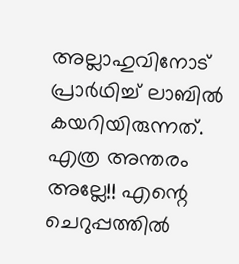അല്ലാഹുവിനോട് പ്രാര്‍ഥിച്ച് ലാബില്‍ കയറിയിരുന്നത്.
എത്ര അന്തരം അല്ലേ!! എന്റെ ചെറുപ്പത്തില്‍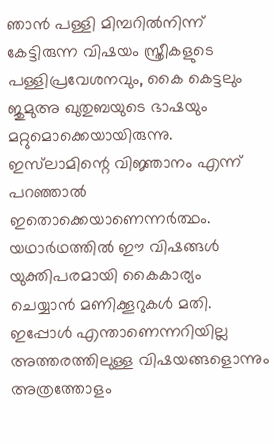ഞാന്‍ പള്ളി മിമ്പറില്‍നിന്ന് കേട്ടിരുന്ന വിഷയം സ്ത്രീകളുടെ പള്ളിപ്രവേശനവും, കൈ കെട്ടലും ജുമുഅ ഖുതുബയുടെ ഭാഷയും മറ്റുമൊക്കെയായിരുന്നു. ഇസ്‌ലാമിന്റെ വിജ്ഞാനം എന്ന് പറഞ്ഞാല്‍ ഇതൊക്കെയാണെന്നര്‍ത്ഥം. യഥാര്‍ഥത്തില്‍ ഈ വിഷങ്ങള്‍ യുക്തിപരമായി കൈകാര്യം ചെയ്യാന്‍ മണിക്കൂറുകള്‍ മതി. ഇപ്പോള്‍ എന്താണെന്നറിയില്ല അത്തരത്തിലുള്ള വിഷയങ്ങളൊന്നും അത്രത്തോളം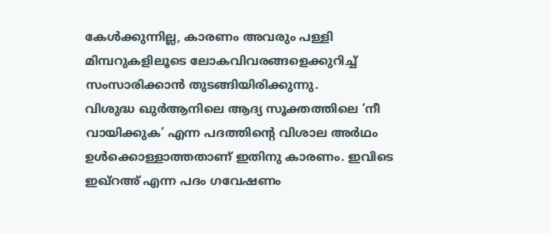കേള്‍ക്കുന്നില്ല, കാരണം അവരും പള്ളി മിമ്പറുകളിലൂടെ ലോകവിവരങ്ങളെക്കുറിച്ച് സംസാരിക്കാന്‍ തുടങ്ങിയിരിക്കുന്നു.
വിശുദ്ധ ഖുര്‍ആനിലെ ആദ്യ സൂക്തത്തിലെ ‘നീ വായിക്കുക’ എന്ന പദത്തിന്റെ വിശാല അര്‍ഥം ഉള്‍ക്കൊള്ളാത്തതാണ് ഇതിനു കാരണം. ഇവിടെ ഇഖ്‌റഅ് എന്ന പദം ഗവേഷണം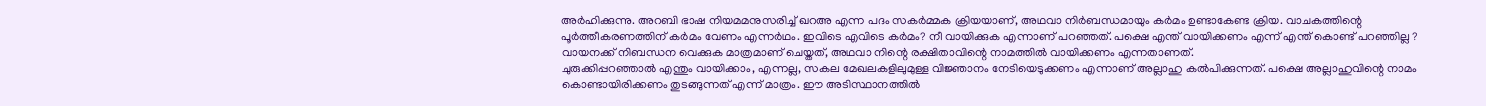അര്‍ഹിക്കുന്നു. അറബി ഭാഷ നിയമമനുസരിച്ച് ഖറഅ എന്ന പദം സകര്‍മ്മക ക്രിയയാണ്, അഥവാ നിര്‍ബന്ധമായും കര്‍മം ഉണ്ടാകേണ്ട ക്രിയ. വാചകത്തിന്റെ പൂര്‍ത്തീകരണത്തിന് കര്‍മം വേണം എന്നര്‍ഥം. ഇവിടെ എവിടെ കര്‍മം? നീ വായിക്കുക എന്നാണ് പറഞ്ഞത്. പക്ഷെ എന്ത് വായിക്കണം എന്ന് എന്ത് കൊണ്ട് പറഞ്ഞില്ല ? വായനക്ക് നിബന്ധന വെക്കുക മാത്രമാണ് ചെയ്തത്, അഥവാ നിന്റെ രക്ഷിതാവിന്റെ നാമത്തില്‍ വായിക്കണം എന്നതാണത്.
ചുരുക്കിപ്പറഞ്ഞാല്‍ എന്തും വായിക്കാം, എന്നല്ല, സകല മേഖലകളിലുമുള്ള വിജ്ഞാനം നേടിയെടുക്കണം എന്നാണ് അല്ലാഹു കല്‍പിക്കുന്നത്. പക്ഷെ അല്ലാഹുവിന്റെ നാമം കൊണ്ടായിരിക്കണം തുടങ്ങുന്നത് എന്ന് മാത്രം. ഈ അടിസ്ഥാനത്തില്‍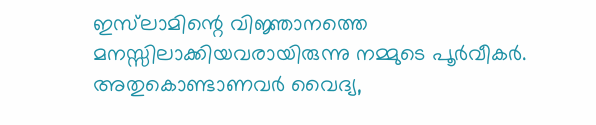ഇസ്‌ലാമിന്റെ വിജ്ഞാനത്തെ മനസ്സിലാക്കിയവരായിരുന്നു നമ്മുടെ പൂര്‍വീകര്‍. അതുകൊണ്ടാണവര്‍ വൈദ്യ,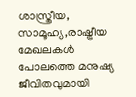ശാസ്ത്രീയ, സാമൂഹ്യ,രാഷ്ട്രീയ മേഖലകള്‍ പോലത്തെ മനുഷ്യ ജീവിതവുമായി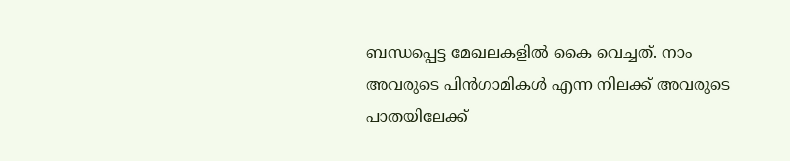ബന്ധപ്പെട്ട മേഖലകളില്‍ കൈ വെച്ചത്. നാം അവരുടെ പിന്‍ഗാമികള്‍ എന്ന നിലക്ക് അവരുടെ പാതയിലേക്ക്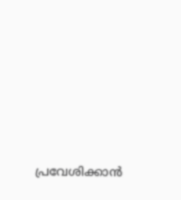പ്രവേശിക്കാന്‍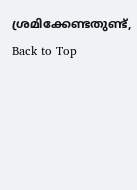ശ്രമിക്കേണ്ടതുണ്ട്,
Back to Top